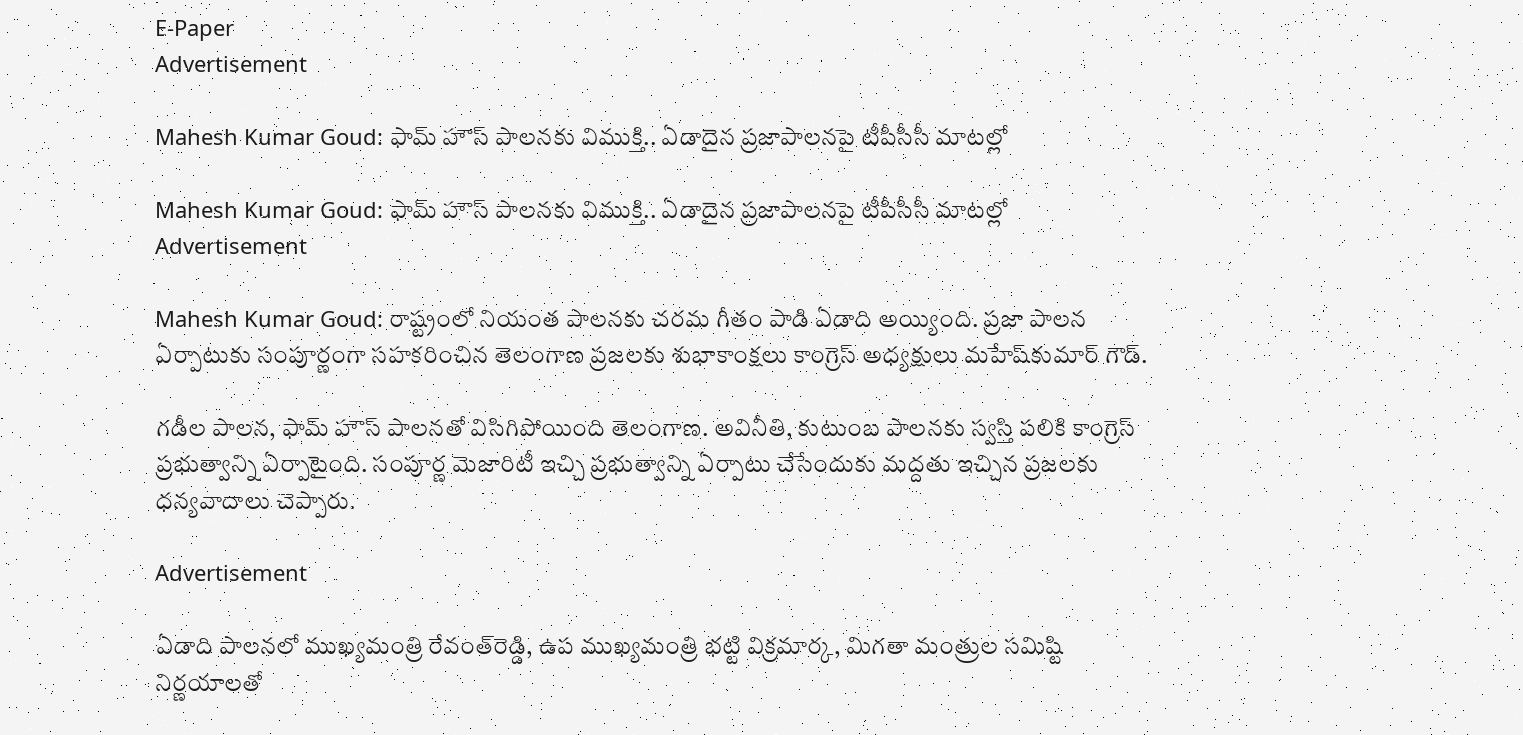E-Paper
Advertisement

Mahesh Kumar Goud: ఫామ్ హౌస్ పాలనకు విముక్తి.. ఏడాదైన ప్రజాపాలనపై టీపీసీసీ మాటల్లో

Mahesh Kumar Goud: ఫామ్ హౌస్ పాలనకు విముక్తి.. ఏడాదైన ప్రజాపాలనపై టీపీసీసీ మాటల్లో
Advertisement

Mahesh Kumar Goud: రాష్ట్రంలో నియంత పాలనకు చరమ గీతం పాడి ఏడాది అయ్యింది. ప్రజా పాలన ఏర్పాటుకు సంపూర్ణంగా సహకరించిన తెలంగాణ ప్రజలకు శుభాకాంక్షలు కాంగ్రెస్ అధ్యక్షులు మహేష్‌కుమార్ గౌడ్.

గడీల పాలన, ఫామ్ హౌస్ పాలన‌తో విసిగిపోయింది తెలంగాణ. అవినీతి, కుటుంబ పాలన‌కు స్వస్తి పలికి కాంగ్రెస్ ప్రభుత్వాన్ని ఏర్పాటైంది. సంపూర్ణ మెజారిటీ ఇచ్చి ప్రభుత్వాన్ని ఏర్పాటు చేసేందుకు మద్దతు ఇచ్చిన ప్రజలకు ధన్యవాదాలు చెప్పారు.

Advertisement

ఏడాది పాలనలో ముఖ్యమంత్రి రేవంత్‌రెడ్డి, ఉప ముఖ్యమంత్రి భట్టి విక్రమార్క, మిగతా మంత్రుల సమిష్టి నిర్ణయాలతో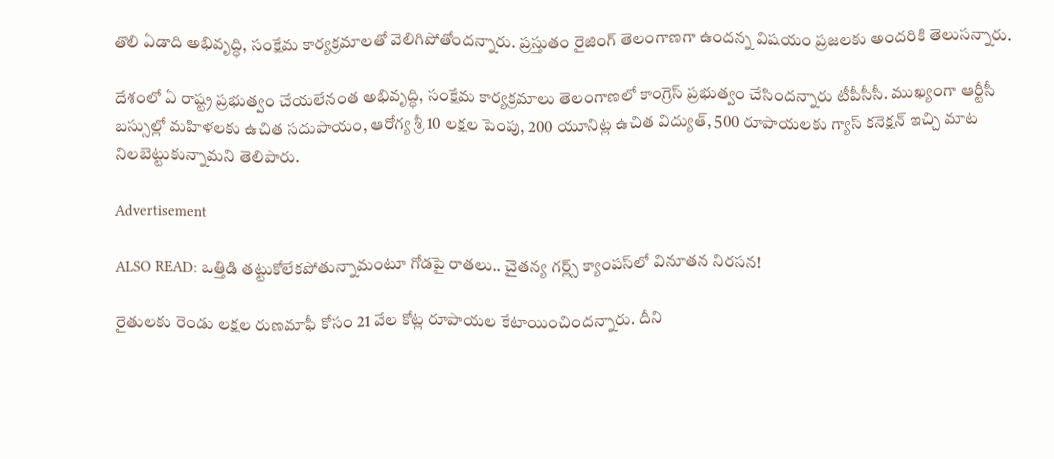తొలి ఏడాది అభివృద్ధి, సంక్షేమ కార్యక్రమాలతో వెలిగిపోతోందన్నారు. ప్రస్తుతం రైజింగ్ తెలంగాణగా ఉందన్న విషయం ప్రజలకు అందరికి తెలుసన్నారు.

దేశంలో ఏ రాష్ట్ర ప్రభుత్వం చేయలేనంత అభివృద్ధి, సంక్షేమ కార్యక్రమాలు తెలంగాణలో కాంగ్రెస్ ప్రభుత్వం చేసిందన్నారు టీపీసీసీ. ముఖ్యంగా ఆర్టీసీ బస్సుల్లో మహిళలకు ఉచిత సదుపాయం, ఆరోగ్య శ్రీ 10 లక్షల పెంపు, 200 యూనిట్ల ఉచిత విద్యుత్, 500 రూపాయలకు గ్యాస్ కనెక్షన్ ఇచ్చి మాట నిలబెట్టుకున్నామని తెలిపారు.

Advertisement

ALSO READ: ఒత్తిడి తట్టుకోలేకపోతున్నామంటూ గోడపై రాతలు.. చైతన్య గర్ల్స్ క్యాంపస్‌లో వినూతన నిరసన!

రైతులకు రెండు లక్షల రుణమాఫీ కోసం 21 వేల కోట్ల రూపాయల కేటాయించిందన్నారు. దీని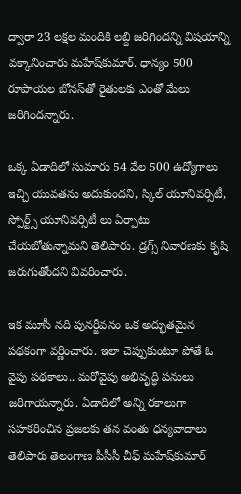ద్వారా 23 లక్షల మందికి లబ్ది జరిగిందన్ని విషయాన్ని వక్కానించారు మహేష్‌కుమార్. ధాన్యం 500 రూపాయల బోనస్‌తో రైతులకు ఎంతో మేలు జరిగిందన్నారు.

ఒక్క ఏడాది‌లో సుమారు 54 వేల 500 ఉద్యోగాలు ఇచ్చి యువతను అదుకుందని, స్కిల్ యూనివర్సిటీ, స్పోర్ట్స్ యూనివర్సిటీ లు ఏర్పాటు చేయబోతున్నామని తెలిపారు. డ్రగ్స్ నివారణకు కృషి జరుగుతోందని వివరించారు.

ఇక మూసీ నది పునర్జీవనం ఒక అద్భుతమైన పథకంగా వర్ణించారు. ఇలా చెప్పుకుంటూ పోతే ఓ వైపు పథకాలు.. మరోవైపు అభివృద్ధి పనులు జరిగాయన్నారు. ఏడాదిలో అన్ని రకాలుగా సహకరించిన ప్రజలకు తన వంతు ధన్యవాదాలు తెలిపారు తెలంగాణ పీసీసీ చీఫ్ మహేష్‌కుమార్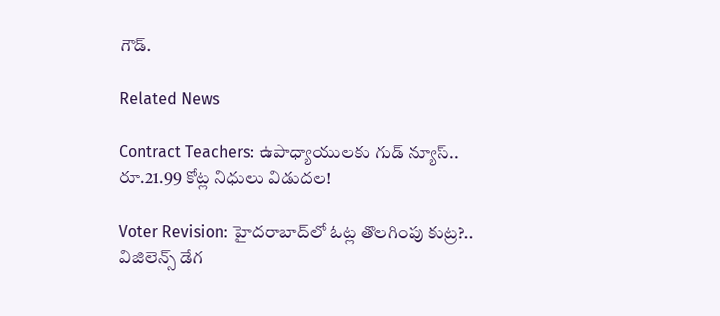గౌడ్.

Related News

Contract Teachers: ఉపాధ్యాయులకు గుడ్ న్యూస్.. రూ.21.99 కోట్ల నిధులు విడుదల!

Voter Revision: హైదరాబాద్‌లో ఓట్ల తొలగింపు కుట్ర?.. విజిలెన్స్ డేగ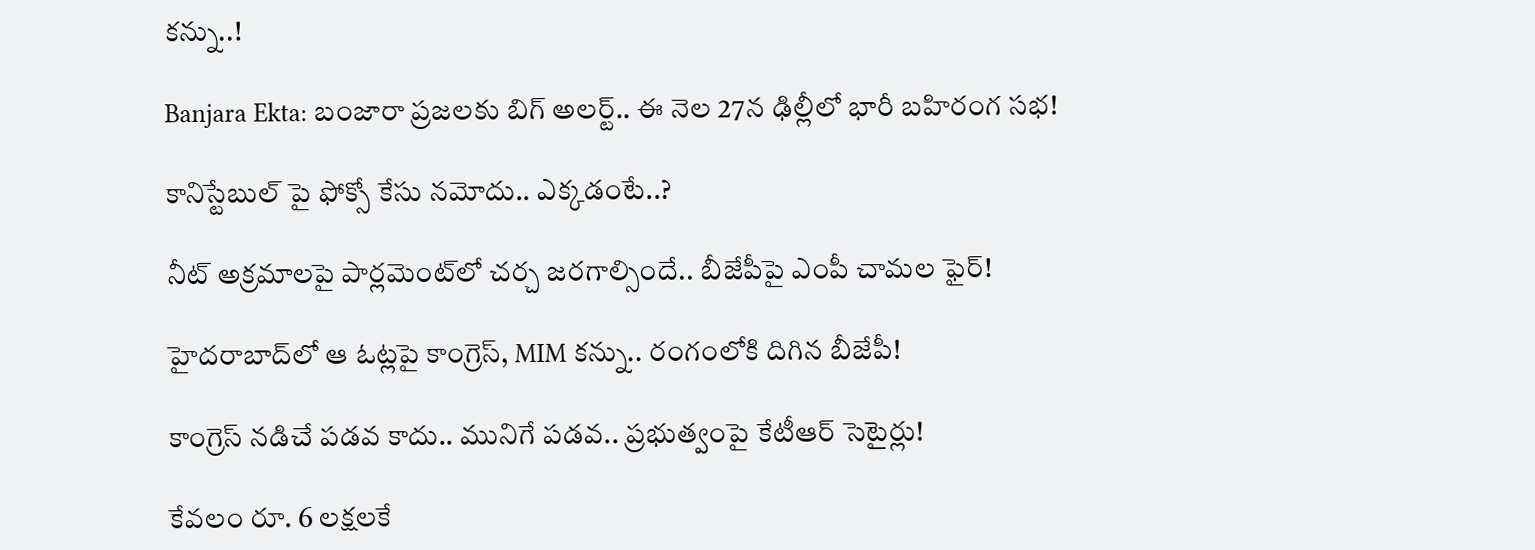కన్ను..!

Banjara Ekta: బంజారా ప్రజలకు బిగ్ అలర్ట్.. ఈ నెల 27న ఢిల్లీలో భారీ బహిరంగ సభ!

కానిస్టేబుల్ పై ఫోక్సో కేసు నమోదు.. ఎక్కడంటే..?

నీట్ అక్రమాలపై పార్లమెంట్‌లో చర్చ జరగాల్సిందే.. బీజేపీపై ఎంపీ చామల ఫైర్!

హైదరాబాద్‌లో ఆ ఓట్లపై కాంగ్రెస్, MIM కన్ను.. రంగంలోకి దిగిన బీజేపీ!

కాంగ్రెస్ నడిచే పడవ కాదు.. మునిగే పడవ.. ప్రభుత్వంపై కేటీఆర్ సెటైర్లు!

కేవలం రూ. 6 లక్షలకే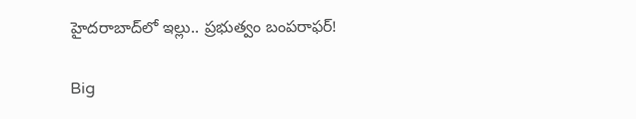హైదరాబాద్‌లో ఇల్లు.. ప్రభుత్వం బంపరాఫర్!

Big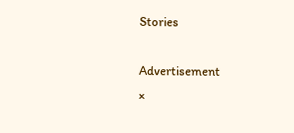Stories

Advertisement
×